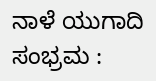ನಾಳೆ ಯುಗಾದಿ ಸಂಭ್ರಮ :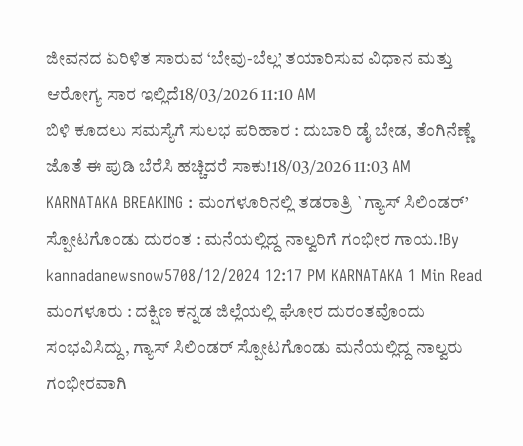ಜೀವನದ ಏರಿಳಿತ ಸಾರುವ ‘ಬೇವು-ಬೆಲ್ಲ’ ತಯಾರಿಸುವ ವಿಧಾನ ಮತ್ತು ಆರೋಗ್ಯ ಸಾರ ಇಲ್ಲಿದೆ18/03/2026 11:10 AM
ಬಿಳಿ ಕೂದಲು ಸಮಸ್ಯೆಗೆ ಸುಲಭ ಪರಿಹಾರ : ದುಬಾರಿ ಡೈ ಬೇಡ, ತೆಂಗಿನೆಣ್ಣೆ ಜೊತೆ ಈ ಪುಡಿ ಬೆರೆಸಿ ಹಚ್ಚಿದರೆ ಸಾಕು!18/03/2026 11:03 AM
KARNATAKA BREAKING : ಮಂಗಳೂರಿನಲ್ಲಿ ತಡರಾತ್ರಿ `ಗ್ಯಾಸ್ ಸಿಲಿಂಡರ್’ ಸ್ಪೋಟಗೊಂಡು ದುರಂತ : ಮನೆಯಲ್ಲಿದ್ದ ನಾಲ್ವರಿಗೆ ಗಂಭೀರ ಗಾಯ.!By kannadanewsnow5708/12/2024 12:17 PM KARNATAKA 1 Min Read ಮಂಗಳೂರು : ದಕ್ಷಿಣ ಕನ್ನಡ ಜಿಲ್ಲೆಯಲ್ಲಿ ಘೋರ ದುರಂತವೊಂದು ಸಂಭವಿಸಿದ್ದು, ಗ್ಯಾಸ್ ಸಿಲಿಂಡರ್ ಸ್ಪೋಟಗೊಂಡು ಮನೆಯಲ್ಲಿದ್ದ ನಾಲ್ವರು ಗಂಭೀರವಾಗಿ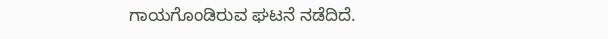ಗಾಯಗೊಂಡಿರುವ ಘಟನೆ ನಡೆದಿದೆ.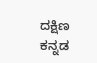ದಕ್ಷಿಣ ಕನ್ನಡ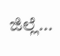ಜಿಲ್ಲೆ…